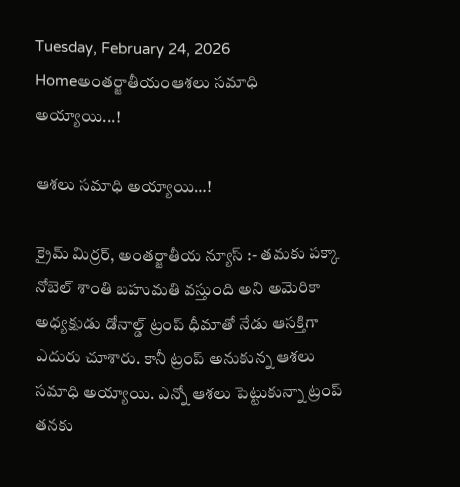Tuesday, February 24, 2026
Homeఅంతర్జాతీయంఆశలు సమాధి అయ్యాయి...!

ఆశలు సమాధి అయ్యాయి…!

క్రైమ్ మిర్రర్, అంతర్జాతీయ న్యూస్ :- తమకు పక్కా నోబెల్ శాంతి బహుమతి వస్తుంది అని అమెరికా అధ్యక్షుడు డోనాల్డ్ ట్రంప్ ధీమాతో నేడు ఆసక్తిగా ఎదురు చూశారు. కానీ ట్రంప్ అనుకున్న ఆశలు సమాధి అయ్యాయి. ఎన్నో ఆశలు పెట్టుకున్నా ట్రంప్ తనకు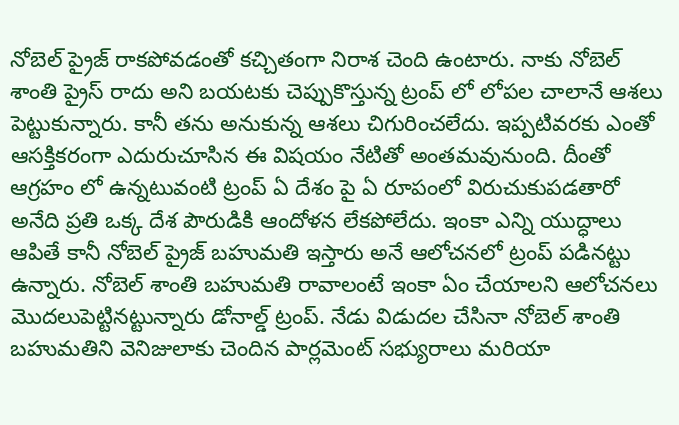నోబెల్ ప్రైజ్ రాకపోవడంతో కచ్చితంగా నిరాశ చెంది ఉంటారు. నాకు నోబెల్ శాంతి ప్రైస్ రాదు అని బయటకు చెప్పుకొస్తున్న ట్రంప్ లో లోపల చాలానే ఆశలు పెట్టుకున్నారు. కానీ తను అనుకున్న ఆశలు చిగురించలేదు. ఇప్పటివరకు ఎంతో ఆసక్తికరంగా ఎదురుచూసిన ఈ విషయం నేటితో అంతమవునుంది. దీంతో ఆగ్రహం లో ఉన్నటువంటి ట్రంప్ ఏ దేశం పై ఏ రూపంలో విరుచుకుపడతారో అనేది ప్రతి ఒక్క దేశ పౌరుడికి ఆందోళన లేకపోలేదు. ఇంకా ఎన్ని యుద్ధాలు ఆపితే కానీ నోబెల్ ప్రైజ్ బహుమతి ఇస్తారు అనే ఆలోచనలో ట్రంప్ పడినట్టు ఉన్నారు. నోబెల్ శాంతి బహుమతి రావాలంటే ఇంకా ఏం చేయాలని ఆలోచనలు మొదలుపెట్టినట్టున్నారు డోనాల్డ్ ట్రంప్. నేడు విడుదల చేసినా నోబెల్ శాంతి బహుమతిని వెనిజులాకు చెందిన పార్లమెంట్ సభ్యురాలు మరియా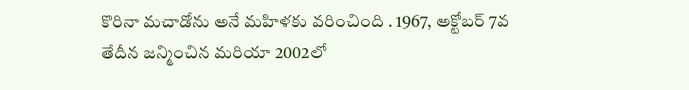కొరినా మచాడోను అనే మహిళకు వరించింది . 1967, అక్టోబర్ 7వ తేదీన జన్మించిన మరియా 2002లో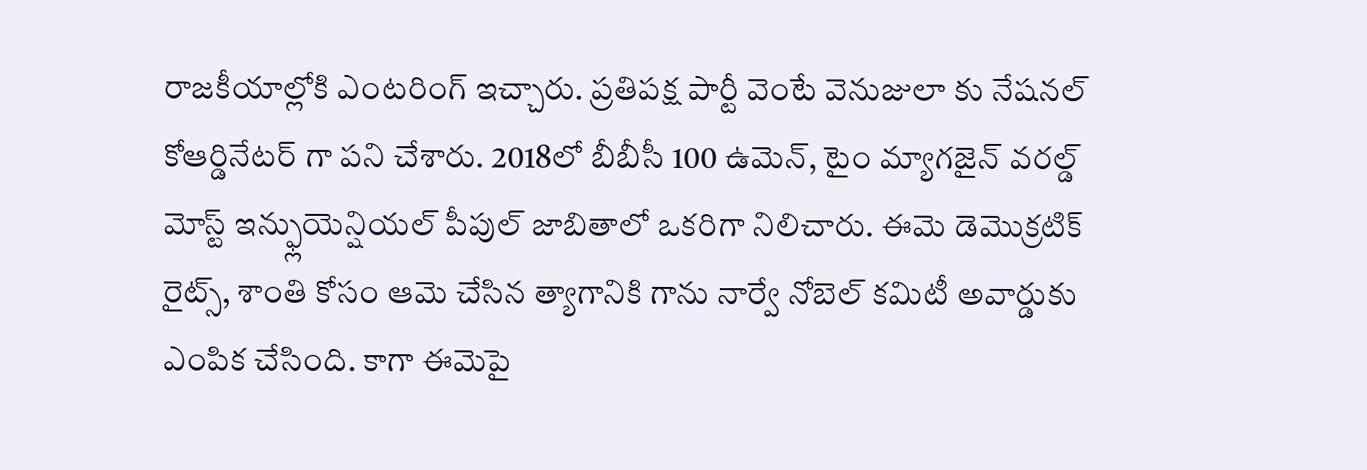రాజకీయాల్లోకి ఎంటరింగ్ ఇచ్చారు. ప్రతిపక్ష పార్టీ వెంటే వెనుజులా కు నేషనల్ కోఆర్డినేటర్ గా పని చేశారు. 2018లో బీబీసీ 100 ఉమెన్, టైం మ్యాగజైన్ వరల్డ్ మోస్ట్ ఇన్ఫ్లుయెన్షియల్ పీపుల్ జాబితాలో ఒకరిగా నిలిచారు. ఈమె డెమొక్రటిక్ రైట్స్, శాంతి కోసం ఆమె చేసిన త్యాగానికి గాను నార్వే నోబెల్ కమిటీ అవార్డుకు ఎంపిక చేసింది. కాగా ఈమెపై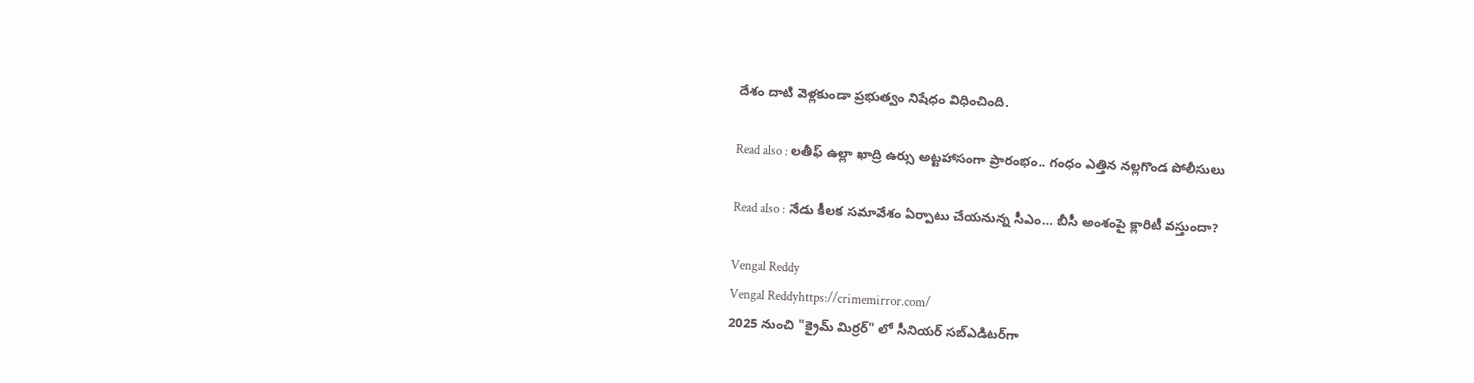దేశం దాటి వెళ్లకుండా ప్రభుత్వం నిషేధం విధించింది.

Read also : లతీఫ్ ఉల్లా ఖాద్రి ఉర్సు అట్టహాసంగా ప్రారంభం.. గంధం ఎత్తిన నల్లగొండ పోలీసులు

Read also : నేడు కీలక సమావేశం ఏర్పాటు చేయనున్న సీఎం… బీసీ అంశంపై క్లారిటీ వస్తుందా?

Vengal Reddy
Vengal Reddyhttps://crimemirror.com/
2025 నుంచి "క్రైమ్ మిర్రర్" లో సీనియర్ సబ్‌ఎడిటర్‌గా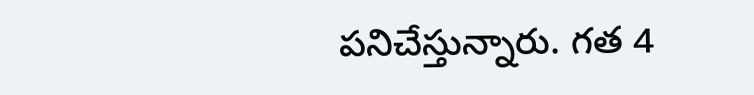పనిచేస్తున్నారు. గత 4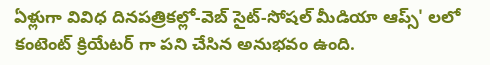ఏళ్లుగా వివిధ దినపత్రికల్లో-వెబ్ సైట్-సోషల్ మీడియా ఆప్స్' లలో కంటెంట్ క్రియేటర్ గా పని చేసిన అనుభవం ఉంది.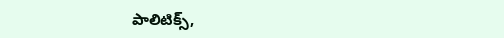పాలిటిక్స్‌,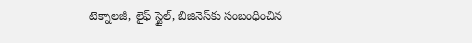టెక్నాలజీ, లైఫ్‌ స్టైల్‌, బిజినెస్‌కు సంబంధించిన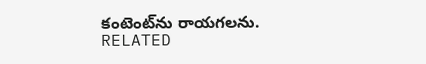కంటెంట్‌ను రాయగలను.
RELATED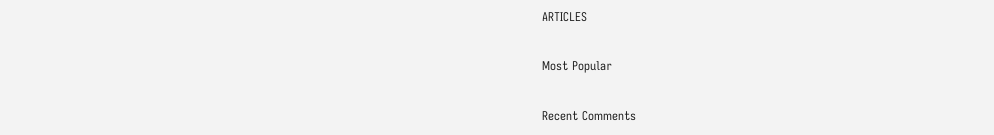ARTICLES

Most Popular

Recent Comments